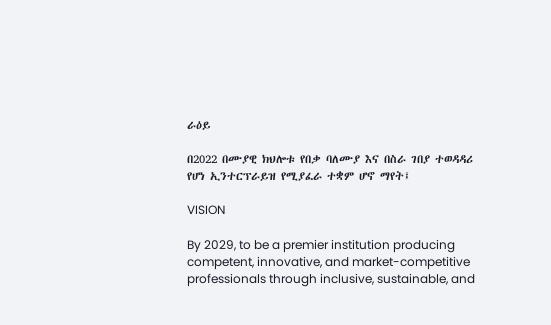ራዕይ

በ2022 በሙያዊ ክህሎቱ የበቃ ባለሙያ እና በስራ ገበያ ተወዳዳሪ የሆነ ኢንተርፕራይዝ የሚያፈራ ተቋም ሆኖ ማየት፤

VISION

By 2029, to be a premier institution producing competent, innovative, and market-competitive professionals through inclusive, sustainable, and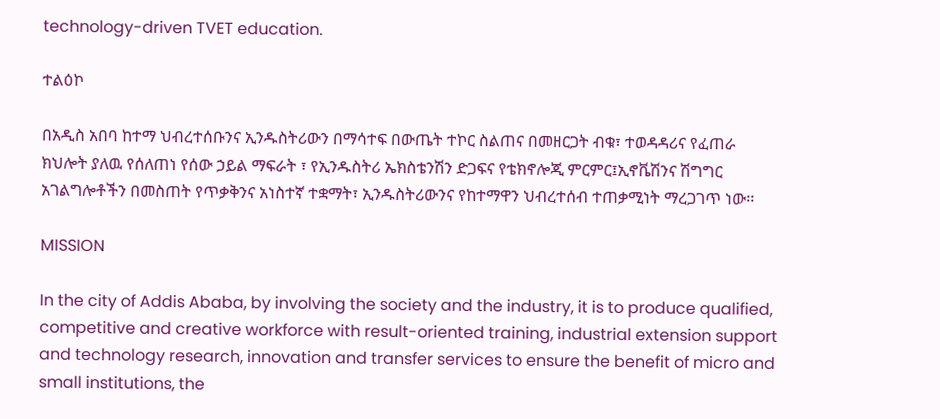technology-driven TVET education.

ተልዕኮ

በአዲስ አበባ ከተማ ህብረተሰቡንና ኢንዱስትሪውን በማሳተፍ በውጤት ተኮር ስልጠና በመዘርጋት ብቁ፣ ተወዳዳሪና የፈጠራ ክህሎት ያለዉ የሰለጠነ የሰው ኃይል ማፍራት ፣ የኢንዱስትሪ ኤክስቴንሽን ድጋፍና የቴክኖሎጂ ምርምር፤ኢኖቬሽንና ሽግግር አገልግሎቶችን በመስጠት የጥቃቅንና አነስተኛ ተቋማት፣ ኢንዱስትሪውንና የከተማዋን ህብረተሰብ ተጠቃሚነት ማረጋገጥ ነው፡፡

MISSION

In the city of Addis Ababa, by involving the society and the industry, it is to produce qualified, competitive and creative workforce with result-oriented training, industrial extension support and technology research, innovation and transfer services to ensure the benefit of micro and small institutions, the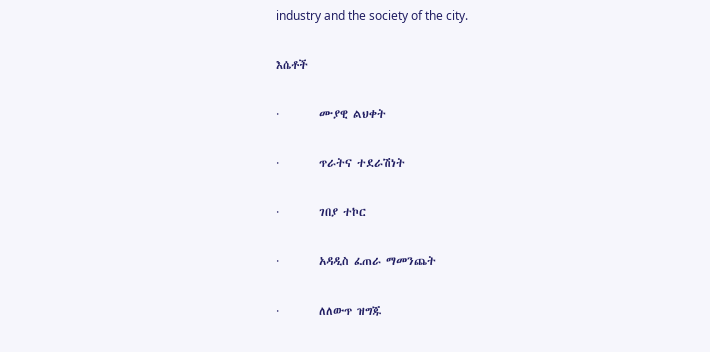industry and the society of the city.

እሴቶች

·        ሙያዊ ልህቀት

·        ጥራትና ተደራሽነት

·        ገበያ ተኮር

·        አዳዲስ ፈጠራ ማመንጨት

·        ለለውጥ ዝግጁ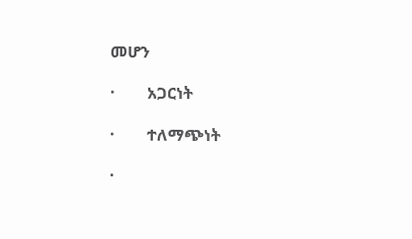መሆን

·        አጋርነት

·        ተለማጭነት

·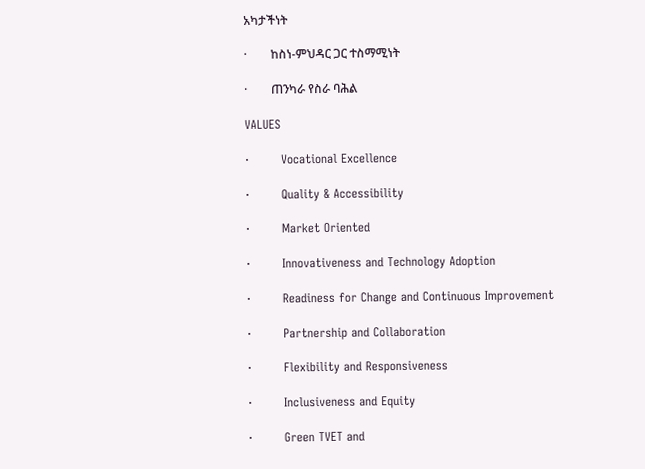አካታችነት

·        ከስነ-ምህዳር ጋር ተስማሚነት

·        ጠንካራ የስራ ባሕል

VALUES

·        Vocational Excellence

·        Quality & Accessibility

·        Market Oriented

·        Innovativeness and Technology Adoption

·        Readiness for Change and Continuous Improvement

·        Partnership and Collaboration

·        Flexibility and Responsiveness

·        Inclusiveness and Equity

·        Green TVET and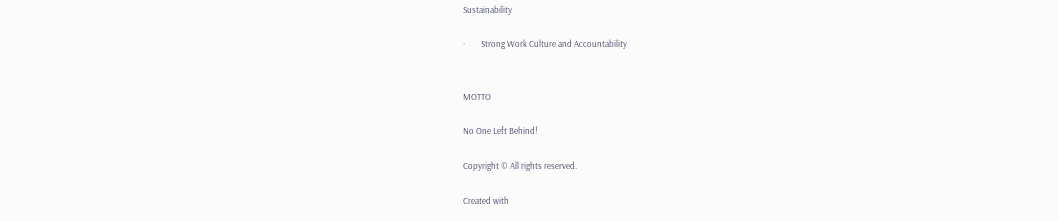Sustainability

·        Strong Work Culture and Accountability


MOTTO

No One Left Behind!

Copyright © All rights reserved.

Created with